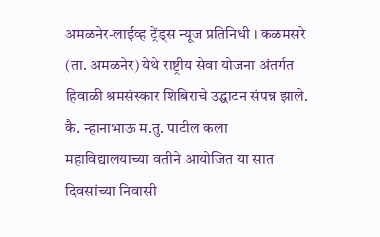अमळनेर-लाईव्ह ट्रेंड्स न्यूज प्रतिनिधी । कळमसरे (ता. अमळनेर) येथे राष्ट्रीय सेवा योजना अंतर्गत हिवाळी श्रमसंस्कार शिबिराचे उद्घाटन संपन्न झाले. कै. न्हानाभाऊ म.तु. पाटील कला महाविद्यालयाच्या वतीने आयोजित या सात दिवसांच्या निवासी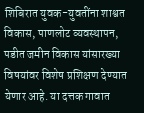शिबिरात युवक-युवतींना शाश्वत विकास, पाणलोट व्यवस्थापन, पडीत जमीन विकास यांसारख्या विषयांवर विशेष प्रशिक्षण देण्यात येणार आहे. या दत्तक गावात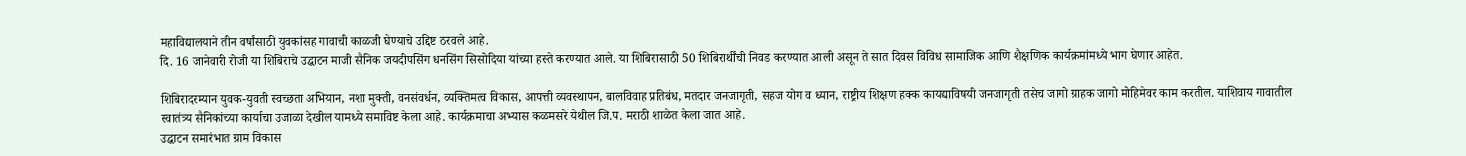महाविद्यालयाने तीन वर्षांसाठी युवकांसह गावाची काळजी घेण्याचे उद्दिष्ट ठरवले आहे.
दि. 16 जानेवारी रोजी या शिबिराचे उद्घाटन माजी सैनिक जयदीपसिंग धनसिंग सिसोदिया यांच्या हस्ते करण्यात आले. या शिबिरासाठी 50 शिबिरार्थींची निवड करण्यात आली असून ते सात दिवस विविध सामाजिक आणि शैक्षणिक कार्यक्रमांमध्ये भाग घेणार आहेत.

शिबिरादरम्यान युवक-युवती स्वच्छता अभियान, नशा मुक्ती, वनसंवर्धन, व्यक्तिमत्व विकास, आपत्ती व्यवस्थापन, बालविवाह प्रतिबंध, मतदार जनजागृती, सहज योग व ध्यान, राष्ट्रीय शिक्षण हक्क कायद्याविषयी जनजागृती तसेच जागो ग्राहक जागो मोहिमेवर काम करतील. याशिवाय गावातील स्वातंत्र्य सैनिकांच्या कार्याचा उजाळा देखील यामध्ये समाविष्ट केला आहे. कार्यक्रमाचा अभ्यास कळमसरे येथील जि.प. मराठी शाळेत केला जात आहे.
उद्घाटन समारंभात ग्राम विकास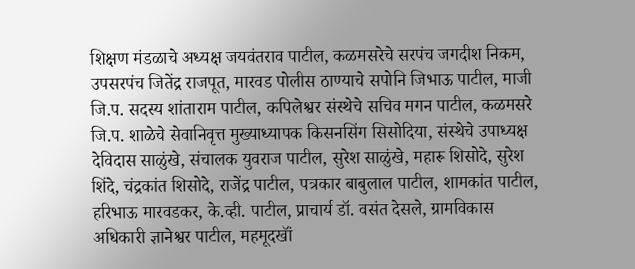शिक्षण मंडळाचे अध्यक्ष जयवंतराव पाटील, कळमसरेचे सरपंच जगदीश निकम, उपसरपंच जितेंद्र राजपूत, मारवड पोलीस ठाण्याचे सपोनि जिभाऊ पाटील, माजी जि.प. सदस्य शांताराम पाटील, कपिलेश्वर संस्थेचे सचिव मगन पाटील, कळमसरे जि.प. शाळेचे सेवानिवृत्त मुख्याध्यापक किसनसिंग सिसोदिया, संस्थेचे उपाध्यक्ष देविदास साळुंखे, संचालक युवराज पाटील, सुरेश साळुंखे, महारू शिसोदे, सुरेश शिंदे, चंद्रकांत शिसोदे, राजेंद्र पाटील, पत्रकार बाबुलाल पाटील, शामकांत पाटील, हरिभाऊ मारवडकर, के.व्ही. पाटील, प्राचार्य डॉ. वसंत देसले, ग्रामविकास अधिकारी ज्ञानेश्वर पाटील, महमूदखॉं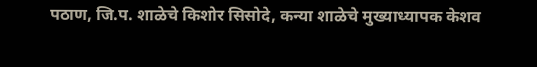पठाण, जि.प. शाळेचे किशोर सिसोदे, कन्या शाळेचे मुख्याध्यापक केशव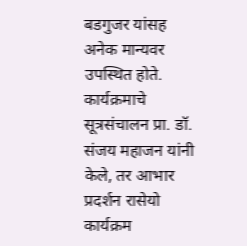बडगुजर यांसह अनेक मान्यवर उपस्थित होते.
कार्यक्रमाचे सूत्रसंचालन प्रा. डॉ. संजय महाजन यांनी केले, तर आभार प्रदर्शन रासेयो कार्यक्रम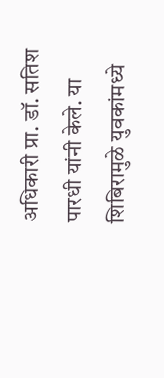अधिकारी प्रा. डॉ. सतिश पारधी यांनी केले. या शिबिरामुळे युवकांमध्ये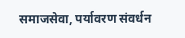समाजसेवा, पर्यावरण संवर्धन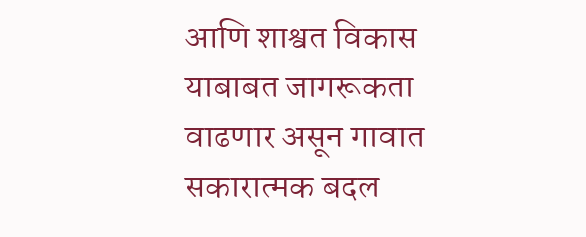आणि शाश्वत विकास याबाबत जागरूकता वाढणार असून गावात सकारात्मक बदल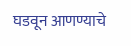घडवून आणण्याचे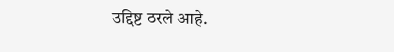उद्दिष्ट ठरले आहे.